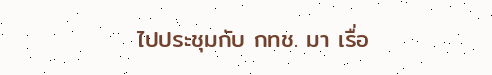ไปประชุมกับ กทช. มา เรื่อ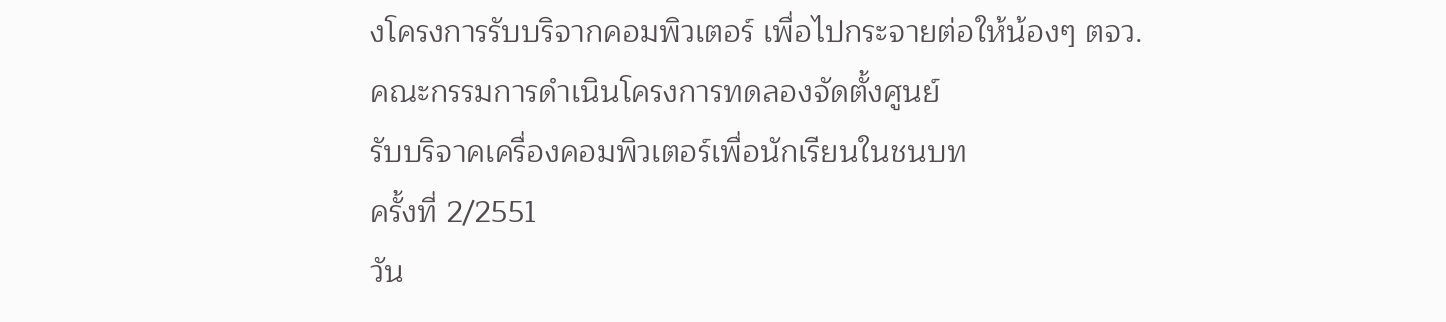งโครงการรับบริจากคอมพิวเตอร์ เพื่อไปกระจายต่อให้น้องๆ ตจว.
คณะกรรมการดำเนินโครงการทดลองจัดตั้งศูนย์
รับบริจาคเครื่องคอมพิวเตอร์เพื่อนักเรียนในชนบท
ครั้งที่ 2/2551
วัน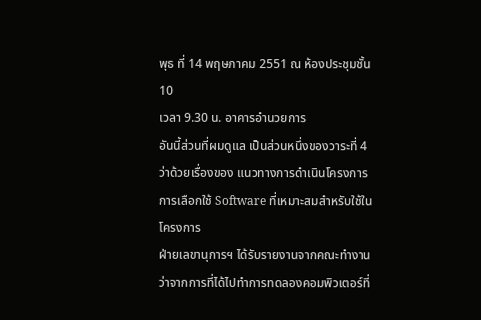พุธ ที่ 14 พฤษภาคม 2551 ณ ห้องประชุมชั้น 10
เวลา 9.30 น. อาคารอำนวยการ
อันนี้ส่วนที่ผมดูแล เป็นส่วนหนึ่งของวาระที่ 4 ว่าด้วยเรื่องของ แนวทางการดำเนินโครงการ
การเลือกใช้ Software ที่เหมาะสมสำหรับใช้ในโครงการ
ฝ่ายเลขานุการฯ ได้รับรายงานจากคณะทำงานว่าจากการที่ได้ไปทำการทดลองคอมพิวเตอร์ที่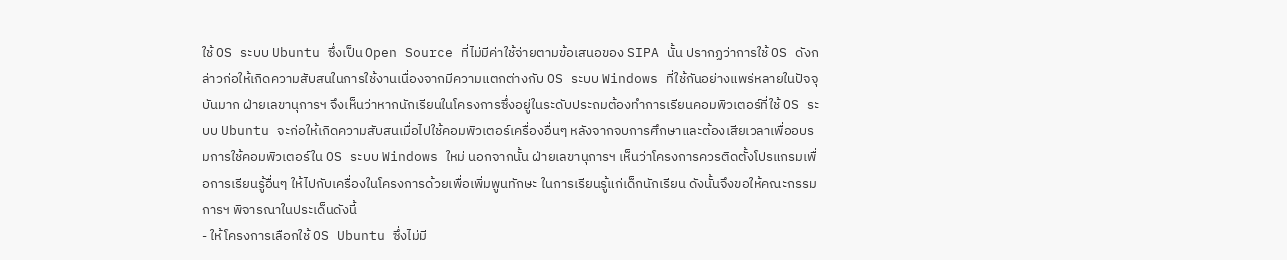ใช้ OS ระบบ Ubuntu ซึ่งเป็น Open Source ที่ไม่มีค่าใช้จ่ายตามข้อเสนอของ SIPA นั้น ปรากฏว่าการใช้ OS ดังกล่าวก่อให้เกิดความสับสนในการใช้งานเนื่องจากมีความแตกต่างกับ OS ระบบ Windows ที่ใช้กันอย่างแพร่หลายในปัจจุบันมาก ฝ่ายเลขานุการฯ จึงเห็นว่าหากนักเรียนในโครงการซึ่งอยู่ในระดับประถมต้องทำการเรียนคอมพิวเตอร์ที่ใช้ OS ระบบ Ubuntu จะก่อให้เกิดความสับสนเมื่อไปใช้คอมพิวเตอร์เครื่องอื่นๆ หลังจากจบการศึกษาและต้องเสียเวลาเพื่ออบรมการใช้คอมพิวเตอร์ใน OS ระบบ Windows ใหม่ นอกจากนั้น ฝ่ายเลขานุการฯ เห็นว่าโครงการควรติดตั้งโปรแกรมเพื่อการเรียนรู้อื่นๆ ให้ไปกับเครื่องในโครงการด้วยเพื่อเพิ่มพูนทักษะ ในการเรียนรู้แก่เด็กนักเรียน ดังนั้นจึงขอให้คณะกรรมการฯ พิจารณาในประเด็นดังนี้
- ให้โครงการเลือกใช้ OS Ubuntu ซึ่งไม่มี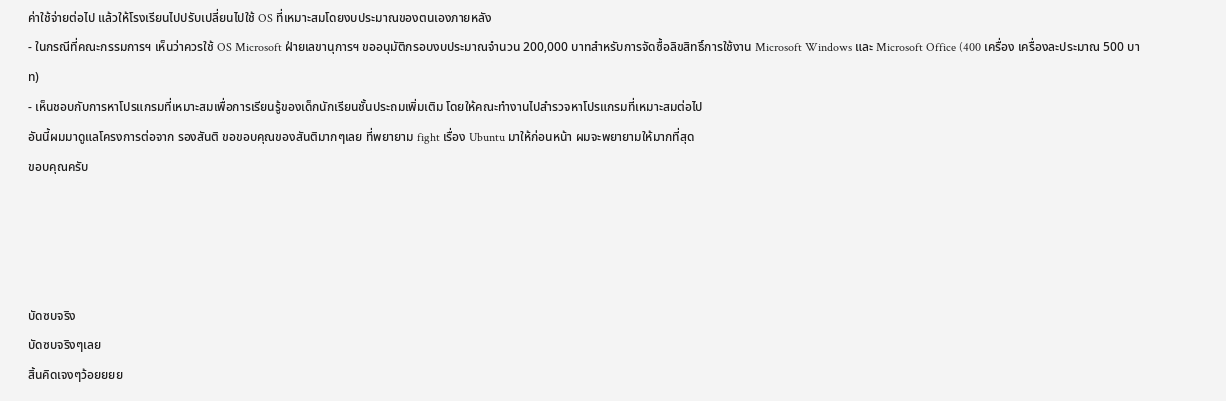ค่าใช้จ่ายต่อไป แล้วให้โรงเรียนไปปรับเปลี่ยนไปใช้ OS ที่เหมาะสมโดยงบประมาณของตนเองภายหลัง
- ในกรณีที่คณะกรรมการฯ เห็นว่าควรใช้ OS Microsoft ฝ่ายเลขานุการฯ ขออนุมัติกรอบงบประมาณจำนวน 200,000 บาทสำหรับการจัดซื้อลิขสิทธิ์การใช้งาน Microsoft Windows และ Microsoft Office (400 เครื่อง เครื่องละประมาณ 500 บาท)
- เห็นชอบกับการหาโปรแกรมที่เหมาะสมเพื่อการเรียนรู้ของเด็กนักเรียนชั้นประถมเพิ่มเติม โดยให้คณะทำงานไปสำรวจหาโปรแกรมที่เหมาะสมต่อไป
อันนี้ผมมาดูแลโครงการต่อจาก รองสันติ ขอขอบคุณของสันติมากๆเลย ที่พยายาม fight เรื่อง Ubuntu มาให้ก่อนหน้า ผมจะพยายามให้มากที่สุด
ขอบคุณครับ




บัดซบจริง
บัดซบจริงๆเลย
สิ้นคิดเจงๆว้อยยยย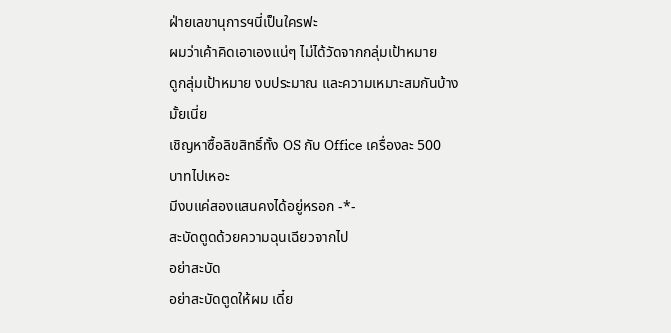ฝ่ายเลขานุการฯนี่เป็นใครฟะ
ผมว่าเค้าคิดเอาเองแน่ๆ ไม่ได้วัดจากกลุ่มเป้าหมาย
ดูกลุ่มเป้าหมาย งบประมาณ และความเหมาะสมกันบ้างมั้ยเนี่ย
เชิญหาซื้อลิขสิทธิ์ทั้ง OS กับ Office เครื่องละ 500 บาทไปเหอะ
มีงบแค่สองแสนคงได้อยู่หรอก -*-
สะบัดตูดด้วยความฉุนเฉียวจากไป
อย่าสะบัด
อย่าสะบัดตูดให้ผม เดี๋ย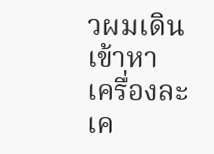วผมเดินเข้าหา
เครื่องละ
เค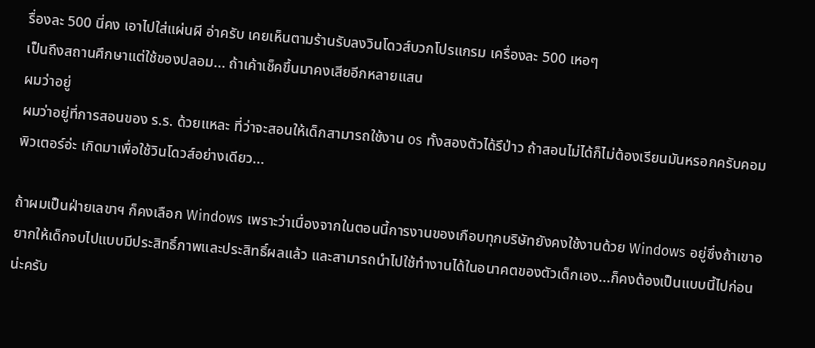รื่องละ 500 นี่คง เอาไปใส่แผ่นผี อ่าครับ เคยเห็นตามร้านรับลงวินโดวส์บวกโปรแกรม เครื่องละ 500 เหอๆ
เป็นถึงสถานศึกษาแต่ใช้ของปลอม... ถ้าเค้าเช็คขึ้นมาคงเสียอีกหลายแสน
ผมว่าอยู่
ผมว่าอยู่ที่การสอนของ ร.ร. ด้วยแหละ ที่ว่าจะสอนให้เด็กสามารถใช้งาน os ทั้งสองตัวได้รึป่าว ถ้าสอนไม่ได้ก็ไม่ต้องเรียนมันหรอกครับคอมพิวเตอร์อ่ะ เกิดมาเพื่อใช้วินโดวส์อย่างเดียว...

ถ้าผมเป็นฝ่ายเลขาฯ ก็คงเลือก Windows เพราะว่าเนื่องจากในตอนนี้การงานของเกือบทุกบริษัทยังคงใช้งานด้วย Windows อยู่ซึ่งถ้าเขาอยากให้เด็กจบไปแบบมีประสิทธิ์ภาพและประสิทธิ์ผลแล้ว และสามารถนำไปใช้ทำงานได้ในอนาคตของตัวเด็กเอง...ก็คงต้องเป็นแบบนี้ไปก่อนน่ะครับ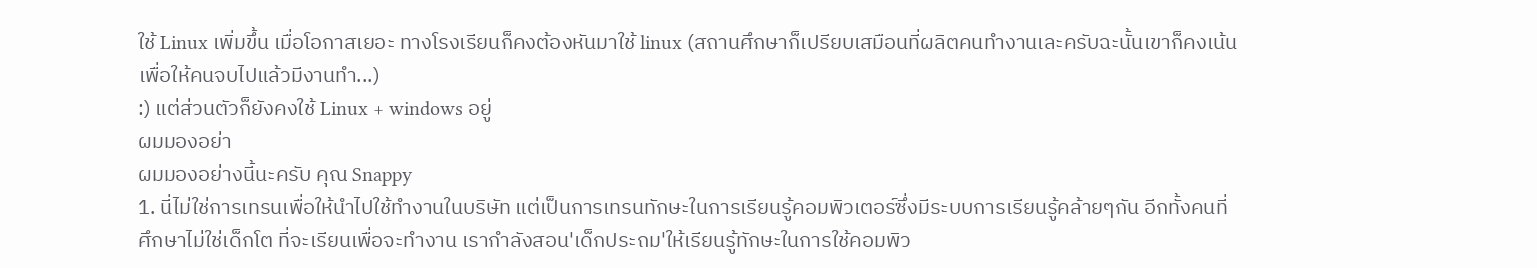ใช้ Linux เพิ่มขึ้น เมื่อโอกาสเยอะ ทางโรงเรียนก็คงต้องหันมาใช้ linux (สถานศึกษาก็เปรียบเสมือนที่ผลิตคนทำงานเละครับฉะนั้นเขาก็คงเน้นเพื่อให้คนจบไปแล้วมีงานทำ...)
:) แต่ส่วนตัวก็ยังคงใช้ Linux + windows อยู่
ผมมองอย่า
ผมมองอย่างนี้นะครับ คุณ Snappy
1. นี่ไม่ใช่การเทรนเพื่อให้นำไปใช้ทำงานในบริษัท แต่เป็นการเทรนทักษะในการเรียนรู้คอมพิวเตอร์ซึ่งมีระบบการเรียนรู้คล้ายๆกัน อีกทั้งคนที่ศึกษาไม่ใช่เด็กโต ที่จะเรียนเพื่อจะทำงาน เรากำลังสอน'เด็กประถม'ให้เรียนรู้ทักษะในการใช้คอมพิว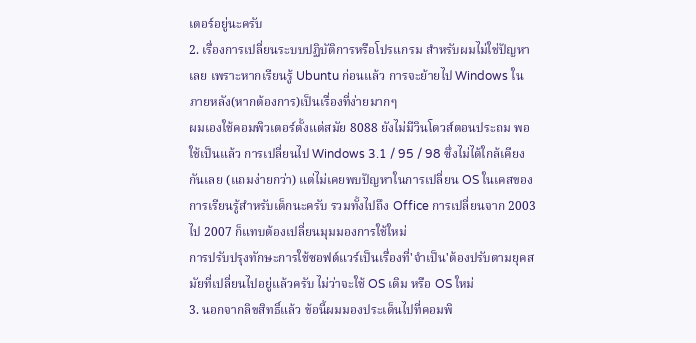เตอร์อยู่นะครับ
2. เรื่องการเปลี่ยนระบบปฏิบัติการหรือโปรแกรม สำหรับผมไม่ใช่ปัญหาเลย เพราะหากเรียนรู้ Ubuntu ก่อนแล้ว การจะย้ายไป Windows ในภายหลัง(หากต้องการ)เป็นเรื่องที่ง่ายมากๆ
ผมเองใช้คอมพิวเตอร์ตั้งแต่สมัย 8088 ยังไม่มีวินโดวส์ตอนประถม พอใช้เป็นแล้ว การเปลี่ยนไป Windows 3.1 / 95 / 98 ซึ่งไม่ได้ใกล้เคียงกันเลย (แถมง่ายกว่า) แต่ไม่เคยพบปัญหาในการเปลี่ยน OS ในเคสของการเรียนรู้สำหรับเด็กนะครับ รวมทั้งไปถึง Office การเปลี่ยนจาก 2003 ไป 2007 ก็แทบต้องเปลี่ยนมุมมองการใช้ใหม่
การปรับปรุงทักษะการใช้ซอฟต์แวร์เป็นเรื่องที่'จำเป็น'ต้องปรับตามยุคสมัยที่เปลี่ยนไปอยู่แล้วครับ ไม่ว่าจะใช้ OS เดิม หรือ OS ใหม่
3. นอกจากลิขสิทธิ์แล้ว ข้อนี้ผมมองประเด็นไปที่คอมพิ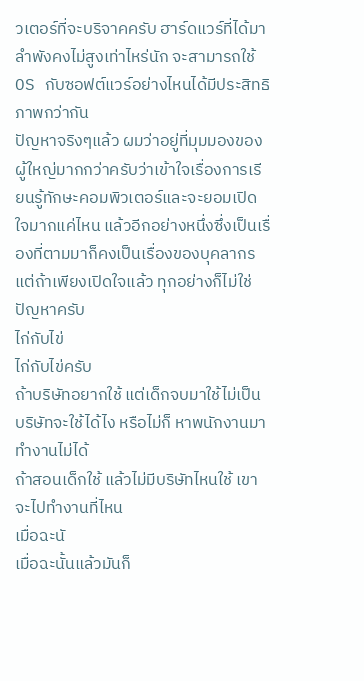วเตอร์ที่จะบริจาคครับ ฮาร์ดแวร์ที่ได้มาลำพังคงไม่สูงเท่าไหร่นัก จะสามารถใช้ OS กับซอฟต์แวร์อย่างไหนได้มีประสิทธิภาพกว่ากัน
ปัญหาจริงๆแล้ว ผมว่าอยู่ที่มุมมองของผู้ใหญ่มากกว่าครับว่าเข้าใจเรื่องการเรียนรู้ทักษะคอมพิวเตอร์และจะยอมเปิดใจมากแค่ไหน แล้วอีกอย่างหนึ่งซึ่งเป็นเรื่องที่ตามมาก็คงเป็นเรื่องของบุคลากร
แต่ถ้าเพียงเปิดใจแล้ว ทุกอย่างก็ไม่ใช่ปัญหาครับ
ไก่กับไข่
ไก่กับไข่ครับ
ถ้าบริษัทอยากใช้ แต่เด็กจบมาใช้ไม่เป็น บริษัทจะใช้ได้ไง หรือไม่ก็ หาพนักงานมาทำงานไม่ได้
ถ้าสอนเด็กใช้ แล้วไม่มีบริษัทไหนใช้ เขาจะไปทำงานที่ไหน
เมื่อฉะนั
เมื่อฉะนั้นแล้วมันก็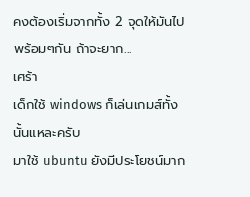คงต้องเริ่มจากทั้ง 2 จุดให้มันไปพร้อมๆกัน ถ้าจะยาก...
เศร้า
เด็กใช้ windows ก็เล่นเกมส์ทั้งนั้นแหละครับ
มาใช้ ubuntu ยังมีประโยชน์มาก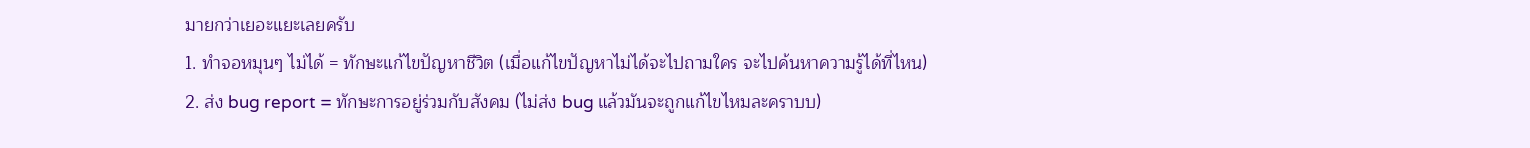มายกว่าเยอะแยะเลยครับ
1. ทำจอหมุนๆ ไม่ได้ = ทักษะแก้ไขปัญหาชีวิต (เมื่อแก้ไขปัญหาไม่ได้จะไปถามใคร จะไปค้นหาความรู้ได้ที่ไหน)
2. ส่ง bug report = ทักษะการอยู่ร่วมกับสังคม (ไม่ส่ง bug แล้วมันจะถูกแก้ไขไหมละคราบบ)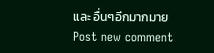และ อื่นๆอีกมากมาย
Post new comment